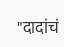"दादांचं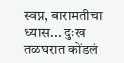स्वप्न, बारामतीचा ध्यास... दुःख तळघरात कोंडलं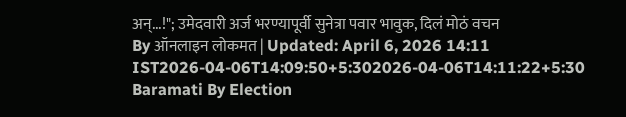अन्...!"; उमेदवारी अर्ज भरण्यापूर्वी सुनेत्रा पवार भावुक, दिलं मोठं वचन
By ऑनलाइन लोकमत | Updated: April 6, 2026 14:11 IST2026-04-06T14:09:50+5:302026-04-06T14:11:22+5:30
Baramati By Election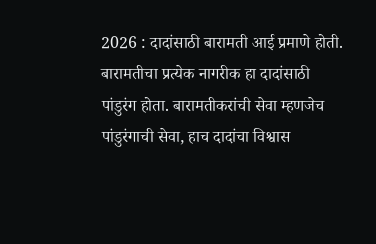2026 : दादांसाठी बारामती आई प्रमाणे होती. बारामतीचा प्रत्येक नागरीक हा दादांसाठी पांडुरंग होता. बारामतीकरांची सेवा म्हणजेच पांडुरंगाची सेवा, हाच दादांचा विश्वास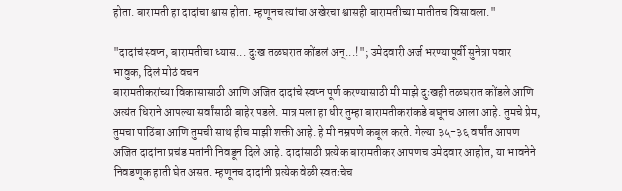होता. बारामती हा दादांचा श्वास होता. म्हणूनच त्यांचा अखेरचा श्वासही बारामतीच्या मातीतच विसावला."

"दादांचं स्वप्न, बारामतीचा ध्यास... दुःख तळघरात कोंडलं अन्...!"; उमेदवारी अर्ज भरण्यापूर्वी सुनेत्रा पवार भावुक, दिलं मोठं वचन
बारामतीकरांच्या विकासासाठी आणि अजित दादांचे स्वप्न पूर्ण करण्यासाठी मी माझे दुःखही तळघरात कोंडले आणि अत्यंत धिराने आपल्या सर्वांसाठी बाहेर पडले. मात्र मला हा धीर तुम्हा बारामतीकरांकडे बघूनच आला आहे. तुमचे प्रेम, तुमचा पाठिंबा आणि तुमची साथ हीच माझी शक्ती आहे. हे मी नम्रपणे कबूल करते. गेल्या ३५-३६ वर्षांत आपण अजित दादांना प्रचंड मतांनी निवडून दिले आहे. दादांसाठी प्रत्येक बारामतीकर आपणच उमेदवार आहोत, या भावनेने निवडणूक हाती घेत असत. म्हणूनच दादांनी प्रत्येक वेळी स्वतःचेच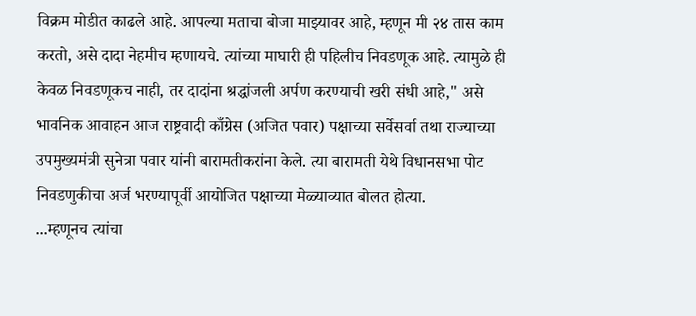विक्रम मोडीत काढले आहे. आपल्या मताचा बोजा माझ्यावर आहे, म्हणून मी २४ तास काम करतो, असे दादा नेहमीच म्हणायचे. त्यांच्या माघारी ही पहिलीच निवडणूक आहे. त्यामुळे ही केवळ निवडणूकच नाही, तर दादांना श्रद्धांजली अर्पण करण्याची खरी संधी आहे," असे भावनिक आवाहन आज राष्ट्रवादी काँग्रेस (अजित पवार) पक्षाच्या सर्वेसर्वा तथा राज्याच्या उपमुख्यमंत्री सुनेत्रा पवार यांनी बारामतीकरांना केले. त्या बारामती येथे विधानसभा पोट निवडणुकीचा अर्ज भरण्यापूर्वी आयोजित पक्षाच्या मेळ्याव्यात बोलत होत्या.
...म्हणूनच त्यांचा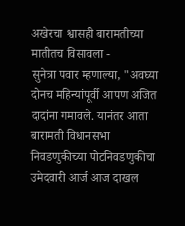अखेरचा श्वासही बारामतीच्या मातीतच विसावला -
सुनेत्रा पवार म्हणाल्या, "अवघ्या दोनच महिन्यांपूर्वी आपण अजित दादांना गमावले. यानंतर आता बारामती विधानसभा निवडणुकीच्या पोटनिवडणुकीचा उमेदवारी आर्ज आज दाखल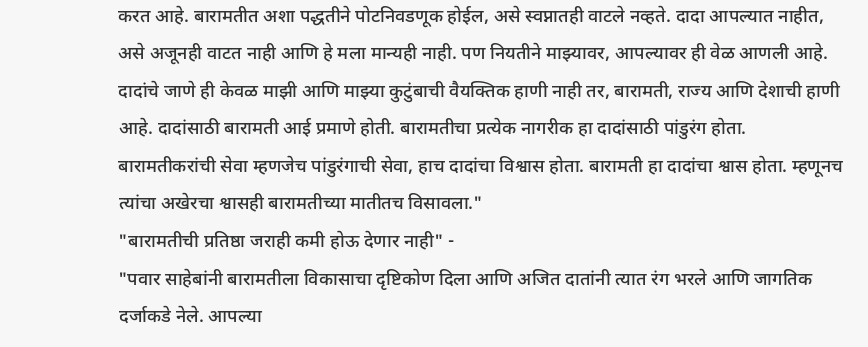करत आहे. बारामतीत अशा पद्धतीने पोटनिवडणूक होईल, असे स्वप्नातही वाटले नव्हते. दादा आपल्यात नाहीत, असे अजूनही वाटत नाही आणि हे मला मान्यही नाही. पण नियतीने माझ्यावर, आपल्यावर ही वेळ आणली आहे. दादांचे जाणे ही केवळ माझी आणि माझ्या कुटुंबाची वैयक्तिक हाणी नाही तर, बारामती, राज्य आणि देशाची हाणी आहे. दादांसाठी बारामती आई प्रमाणे होती. बारामतीचा प्रत्येक नागरीक हा दादांसाठी पांडुरंग होता. बारामतीकरांची सेवा म्हणजेच पांडुरंगाची सेवा, हाच दादांचा विश्वास होता. बारामती हा दादांचा श्वास होता. म्हणूनच त्यांचा अखेरचा श्वासही बारामतीच्या मातीतच विसावला."
"बारामतीची प्रतिष्ठा जराही कमी होऊ देणार नाही" -
"पवार साहेबांनी बारामतीला विकासाचा दृष्टिकोण दिला आणि अजित दातांनी त्यात रंग भरले आणि जागतिक दर्जाकडे नेले. आपल्या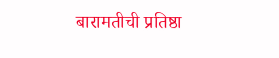बारामतीची प्रतिष्ठा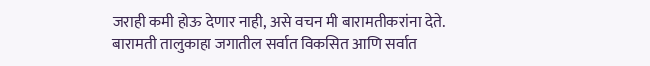जराही कमी होऊ देणार नाही, असे वचन मी बारामतीकरांना देते. बारामती तालुकाहा जगातील सर्वात विकसित आणि सर्वात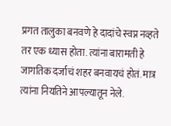प्रगत तालुका बनवणे हे दादांचे स्वप्न नव्हते तर एक ध्यास होता. त्यांना बारामती हे जागतिक दर्जाचं शहर बनवायचं होतं. मात्र त्यांना नियतिने आपल्यातून नेले.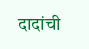दादांची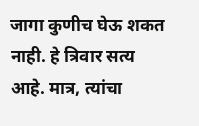जागा कुणीच घेऊ शकत नाही. हे त्रिवार सत्य आहे. मात्र, त्यांचा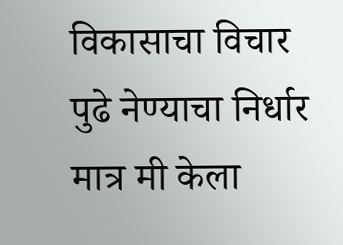विकासाचा विचार पुढे नेण्याचा निर्धार मात्र मी केला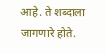आहे. ते शब्दाला जागणारे होते.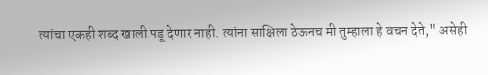त्यांचा एकही शब्द खाली पडू देणार नाही. त्यांना साक्षिला ठेऊनच मी तुम्हाला हे वचन देते," असेही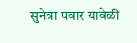सुनेत्रा पवार यावेळी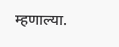म्हणाल्या.